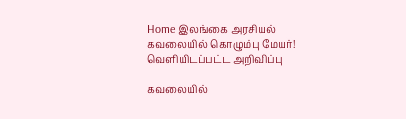Home இலங்கை அரசியல் கவலையில் கொழும்பு மேயர்! வெளியிடப்பட்ட அறிவிப்பு

கவலையில்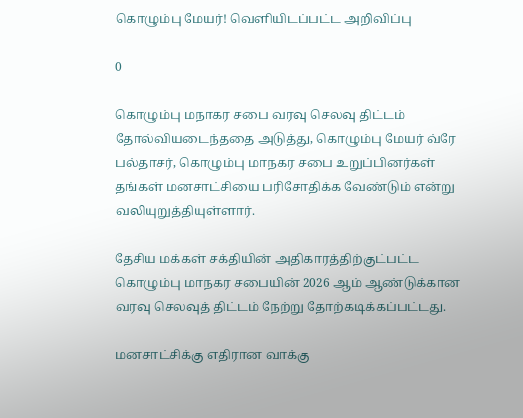கொழும்பு மேயர்! வெளியிடப்பட்ட அறிவிப்பு

0

கொழும்பு மநாகர சபை வரவு செலவு திட்டம் தோல்வியடைந்ததை அடுத்து, கொழும்பு மேயர் வ்ரே பல்தாசர், கொழும்பு மாநகர சபை உறுப்பினர்கள் தங்கள் மனசாட்சியை பரிசோதிக்க வேண்டும் என்று வலியுறுத்தியுள்ளார்.

தேசிய மக்கள் சக்தியின் அதிகாரத்திற்குட்பட்ட கொழும்பு மாநகர சபையின் 2026 ஆம் ஆண்டுக்கான வரவு செலவுத் திட்டம் நேற்று தோற்கடிக்கப்பட்டது.

மனசாட்சிக்கு எதிரான வாக்கு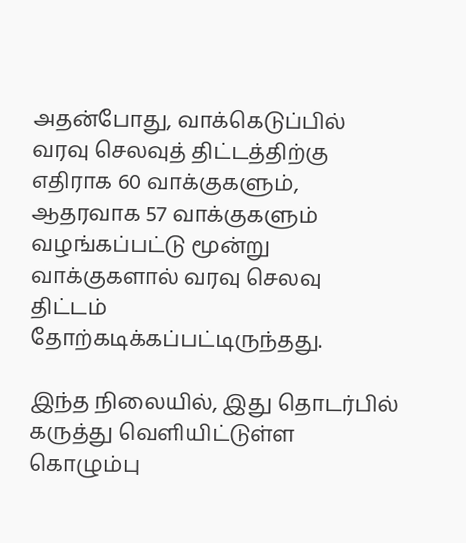அதன்போது, வாக்கெடுப்பில் வரவு செலவுத் திட்டத்திற்கு எதிராக 60 வாக்குகளும், ஆதரவாக 57 வாக்குகளும் வழங்கப்பட்டு மூன்று வாக்குகளால் வரவு செலவு திட்டம் தோற்கடிக்கப்பட்டிருந்தது.

இந்த நிலையில், இது தொடர்பில் கருத்து வெளியிட்டுள்ள கொழும்பு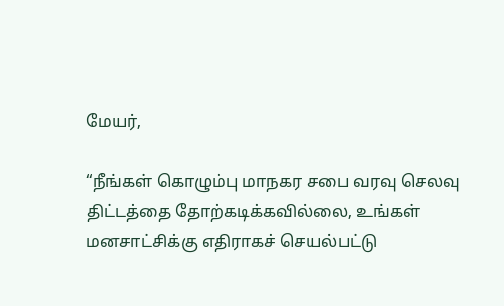மேயர்,

“நீங்கள் கொழும்பு மாநகர சபை வரவு செலவு திட்டத்தை தோற்கடிக்கவில்லை, உங்கள் மனசாட்சிக்கு எதிராகச் செயல்பட்டு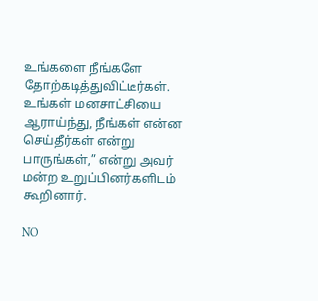உங்களை நீங்களே தோற்கடித்துவிட்டீர்கள். உங்கள் மனசாட்சியை ஆராய்ந்து, நீங்கள் என்ன செய்தீர்கள் என்று பாருங்கள்,” என்று அவர் மன்ற உறுப்பினர்களிடம் கூறினார்.

NO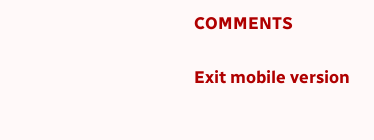COMMENTS

Exit mobile version